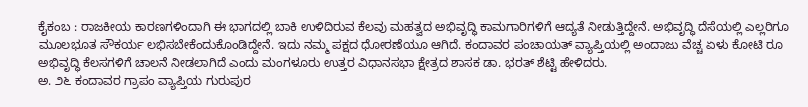ಕೈಕಂಬ : ರಾಜಕೀಯ ಕಾರಣಗಳಿಂದಾಗಿ ಈ ಭಾಗದಲ್ಲಿ ಬಾಕಿ ಉಳಿದಿರುವ ಕೆಲವು ಮಹತ್ವದ ಅಭಿವೃದ್ಧಿ ಕಾಮಗಾರಿಗಳಿಗೆ ಆದ್ಯತೆ ನೀಡುತ್ತಿದ್ದೇನೆ. ಅಭಿವೃದ್ಧಿ ದೆಸೆಯಲ್ಲಿ ಎಲ್ಲರಿಗೂ ಮೂಲಭೂತ ಸೌಕರ್ಯ ಲಭಿಸಬೇಕೆಂದುಕೊಂಡಿದ್ದೇನೆ. ಇದು ನಮ್ಮ ಪಕ್ಷದ ಧೋರಣೆಯೂ ಆಗಿದೆ. ಕಂದಾವರ ಪಂಚಾಯತ್ ವ್ಯಾಪ್ತಿಯಲ್ಲಿ ಅಂದಾಜು ವೆಚ್ಚ ಏಳು ಕೋಟಿ ರೂ ಅಭಿವೃದ್ಧಿ ಕೆಲಸಗಳಿಗೆ ಚಾಲನೆ ನೀಡಲಾಗಿದೆ ಎಂದು ಮಂಗಳೂರು ಉತ್ತರ ವಿಧಾನಸಭಾ ಕ್ಷೇತ್ರದ ಶಾಸಕ ಡಾ. ಭರತ್ ಶೆಟ್ಟಿ ಹೇಳಿದರು.
ಅ. ೨೬ ಕಂದಾವರ ಗ್ರಾಪಂ ವ್ಯಾಪ್ತಿಯ ಗುರುಪುರ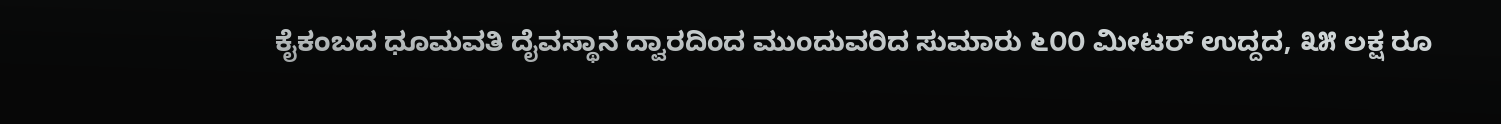ಕೈಕಂಬದ ಧೂಮವತಿ ದೈವಸ್ಥಾನ ದ್ವಾರದಿಂದ ಮುಂದುವರಿದ ಸುಮಾರು ೬೦೦ ಮೀಟರ್ ಉದ್ದದ, ೩೫ ಲಕ್ಷ ರೂ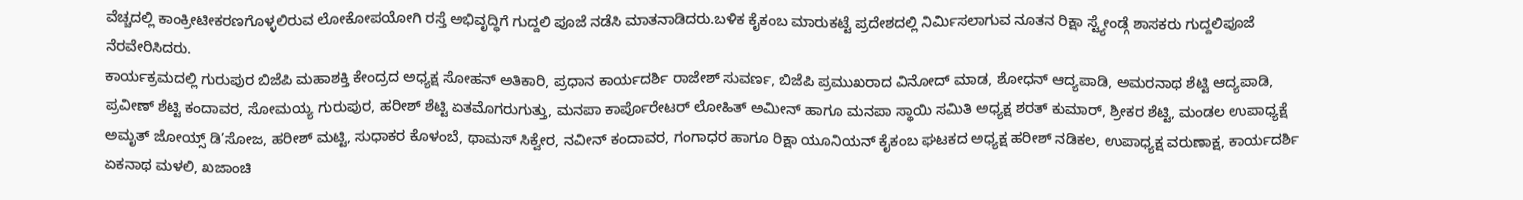ವೆಚ್ಚದಲ್ಲಿ ಕಾಂಕ್ರೀಟೀಕರಣಗೊಳ್ಳಲಿರುವ ಲೋಕೋಪಯೋಗಿ ರಸ್ತೆ ಅಭಿವೃದ್ಧಿಗೆ ಗುದ್ದಲಿ ಪೂಜೆ ನಡೆಸಿ ಮಾತನಾಡಿದರು.ಬಳಿಕ ಕೈಕಂಬ ಮಾರುಕಟ್ಟೆ ಪ್ರದೇಶದಲ್ಲಿ ನಿರ್ಮಿಸಲಾಗುವ ನೂತನ ರಿಕ್ಷಾ ಸ್ಟ್ಯೇಂಡ್ಗೆ ಶಾಸಕರು ಗುದ್ದಲಿಪೂಜೆ ನೆರವೇರಿಸಿದರು.
ಕಾರ್ಯಕ್ರಮದಲ್ಲಿ ಗುರುಪುರ ಬಿಜೆಪಿ ಮಹಾಶಕ್ತಿ ಕೇಂದ್ರದ ಅಧ್ಯಕ್ಷ ಸೋಹನ್ ಅತಿಕಾರಿ, ಪ್ರಧಾನ ಕಾರ್ಯದರ್ಶಿ ರಾಜೇಶ್ ಸುವರ್ಣ, ಬಿಜೆಪಿ ಪ್ರಮುಖರಾದ ವಿನೋದ್ ಮಾಡ, ಶೋಧನ್ ಆದ್ಯಪಾಡಿ, ಅಮರನಾಥ ಶೆಟ್ಟಿ ಆದ್ಯಪಾಡಿ, ಪ್ರವೀಣ್ ಶೆಟ್ಟಿ ಕಂದಾವರ, ಸೋಮಯ್ಯ ಗುರುಪುರ, ಹರೀಶ್ ಶೆಟ್ಟಿ ಏತಮೊಗರುಗುತ್ತು, ಮನಪಾ ಕಾರ್ಪೊರೇಟರ್ ಲೋಹಿತ್ ಅಮೀನ್ ಹಾಗೂ ಮನಪಾ ಸ್ಥಾಯಿ ಸಮಿತಿ ಅಧ್ಯಕ್ಷ ಶರತ್ ಕುಮಾರ್, ಶ್ರೀಕರ ಶೆಟ್ಟಿ, ಮಂಡಲ ಉಪಾಧ್ಯಕ್ಷೆ ಅಮೃತ್ ಜೋಯ್ಸ್ ಡಿ’ಸೋಜ, ಹರೀಶ್ ಮಟ್ಟಿ, ಸುಧಾಕರ ಕೊಳಂಬೆ, ಥಾಮಸ್ ಸಿಕ್ವೇರ, ನವೀನ್ ಕಂದಾವರ, ಗಂಗಾಧರ ಹಾಗೂ ರಿಕ್ಷಾ ಯೂನಿಯನ್ ಕೈಕಂಬ ಘಟಕದ ಅಧ್ಯಕ್ಷ ಹರೀಶ್ ನಡಿಕಲ, ಉಪಾಧ್ಯಕ್ಷ ವರುಣಾಕ್ಷ, ಕಾರ್ಯದರ್ಶಿ ಏಕನಾಥ ಮಳಲಿ, ಖಜಾಂಚಿ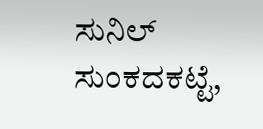ಸುನಿಲ್ ಸುಂಕದಕಟ್ಟೆ,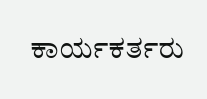ಕಾರ್ಯಕರ್ತರು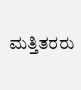ಮತ್ತಿತರರು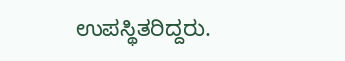ಉಪಸ್ಥಿತರಿದ್ದರು.